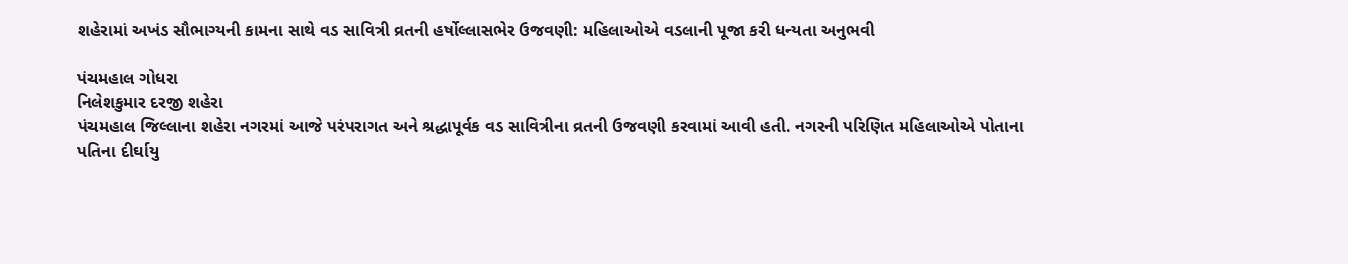શહેરામાં અખંડ સૌભાગ્યની કામના સાથે વડ સાવિત્રી વ્રતની હર્ષોલ્લાસભેર ઉજવણી: મહિલાઓએ વડલાની પૂજા કરી ધન્યતા અનુભવી

પંચમહાલ ગોધરા
નિલેશકુમાર દરજી શહેરા
પંચમહાલ જિલ્લાના શહેરા નગરમાં આજે પરંપરાગત અને શ્રદ્ધાપૂર્વક વડ સાવિત્રીના વ્રતની ઉજવણી કરવામાં આવી હતી. નગરની પરિણિત મહિલાઓએ પોતાના પતિના દીર્ઘાયુ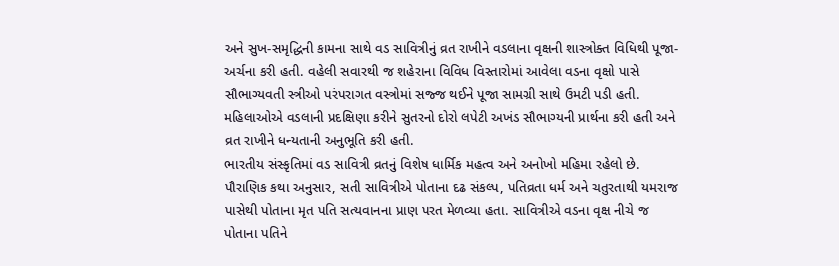અને સુખ-સમૃદ્ધિની કામના સાથે વડ સાવિત્રીનું વ્રત રાખીને વડલાના વૃક્ષની શાસ્ત્રોક્ત વિધિથી પૂજા-અર્ચના કરી હતી. વહેલી સવારથી જ શહેરાના વિવિધ વિસ્તારોમાં આવેલા વડના વૃક્ષો પાસે સૌભાગ્યવતી સ્ત્રીઓ પરંપરાગત વસ્ત્રોમાં સજ્જ થઈને પૂજા સામગ્રી સાથે ઉમટી પડી હતી. મહિલાઓએ વડલાની પ્રદક્ષિણા કરીને સુતરનો દોરો લપેટી અખંડ સૌભાગ્યની પ્રાર્થના કરી હતી અને વ્રત રાખીને ધન્યતાની અનુભૂતિ કરી હતી.
ભારતીય સંસ્કૃતિમાં વડ સાવિત્રી વ્રતનું વિશેષ ધાર્મિક મહત્વ અને અનોખો મહિમા રહેલો છે. પૌરાણિક કથા અનુસાર, સતી સાવિત્રીએ પોતાના દઢ સંકલ્પ, પતિવ્રતા ધર્મ અને ચતુરતાથી યમરાજ પાસેથી પોતાના મૃત પતિ સત્યવાનના પ્રાણ પરત મેળવ્યા હતા. સાવિત્રીએ વડના વૃક્ષ નીચે જ પોતાના પતિને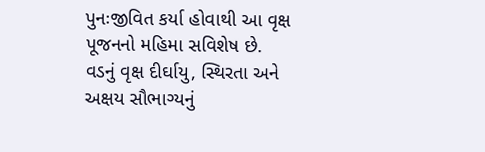પુનઃજીવિત કર્યા હોવાથી આ વૃક્ષ પૂજનનો મહિમા સવિશેષ છે. વડનું વૃક્ષ દીર્ઘાયુ, સ્થિરતા અને અક્ષય સૌભાગ્યનું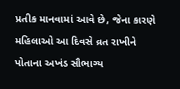પ્રતીક માનવામાં આવે છે, જેના કારણે મહિલાઓ આ દિવસે વ્રત રાખીને પોતાના અખંડ સૌભાગ્ય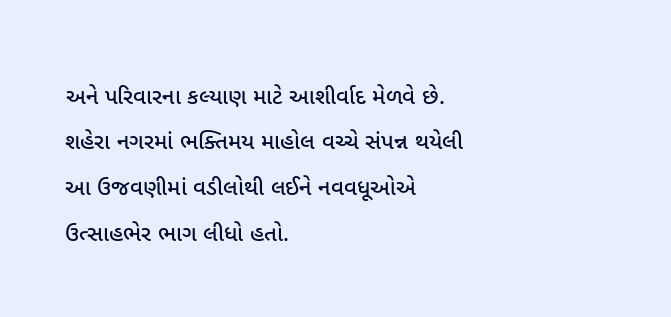અને પરિવારના કલ્યાણ માટે આશીર્વાદ મેળવે છે. શહેરા નગરમાં ભક્તિમય માહોલ વચ્ચે સંપન્ન થયેલી આ ઉજવણીમાં વડીલોથી લઈને નવવધૂઓએ ઉત્સાહભેર ભાગ લીધો હતો.